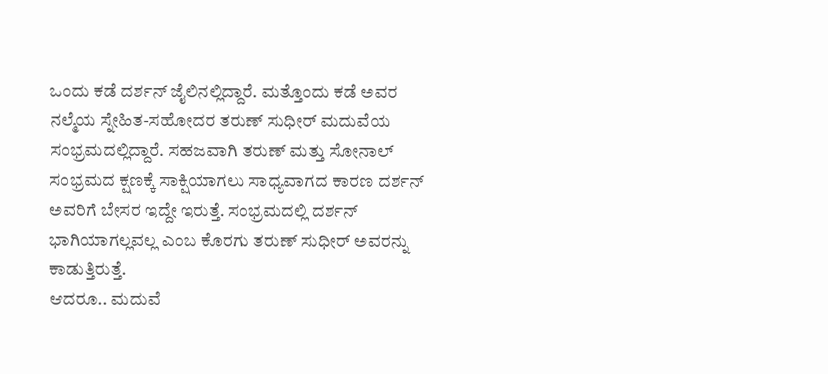ಒಂದು ಕಡೆ ದರ್ಶನ್ ಜೈಲಿನಲ್ಲಿದ್ದಾರೆ. ಮತ್ತೊಂದು ಕಡೆ ಅವರ ನಲ್ಮೆಯ ಸ್ನೇಹಿತ-ಸಹೋದರ ತರುಣ್ ಸುಧೀರ್ ಮದುವೆಯ ಸಂಭ್ರಮದಲ್ಲಿದ್ದಾರೆ. ಸಹಜವಾಗಿ ತರುಣ್ ಮತ್ತು ಸೋನಾಲ್ ಸಂಭ್ರಮದ ಕ್ಷಣಕ್ಕೆ ಸಾಕ್ಷಿಯಾಗಲು ಸಾಧ್ಯವಾಗದ ಕಾರಣ ದರ್ಶನ್ ಅವರಿಗೆ ಬೇಸರ ಇದ್ದೇ ಇರುತ್ತೆ. ಸಂಭ್ರಮದಲ್ಲಿ ದರ್ಶನ್ ಭಾಗಿಯಾಗಲ್ಲವಲ್ಲ ಎಂಬ ಕೊರಗು ತರುಣ್ ಸುಧೀರ್ ಅವರನ್ನು ಕಾಡುತ್ತಿರುತ್ತೆ.
ಆದರೂ.. ಮದುವೆ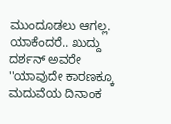ಮುಂದೂಡಲು ಆಗಲ್ಲ. ಯಾಕೆಂದರೆ.. ಖುದ್ದು ದರ್ಶನ್ ಅವರೇ ''ಯಾವುದೇ ಕಾರಣಕ್ಕೂ ಮದುವೆಯ ದಿನಾಂಕ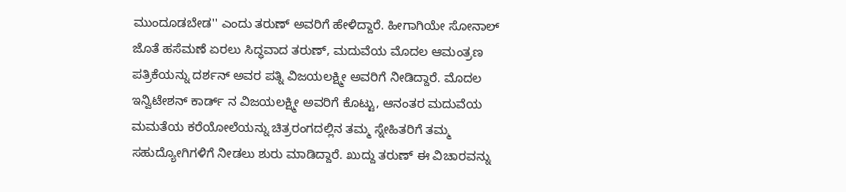ಮುಂದೂಡಬೇಡ'' ಎಂದು ತರುಣ್ ಅವರಿಗೆ ಹೇಳಿದ್ದಾರೆ. ಹೀಗಾಗಿಯೇ ಸೋನಾಲ್ ಜೊತೆ ಹಸೆಮಣೆ ಏರಲು ಸಿದ್ಧವಾದ ತರುಣ್, ಮದುವೆಯ ಮೊದಲ ಆಮಂತ್ರಣ ಪತ್ರಿಕೆಯನ್ನು ದರ್ಶನ್ ಅವರ ಪತ್ನಿ ವಿಜಯಲಕ್ಷ್ಮೀ ಅವರಿಗೆ ನೀಡಿದ್ದಾರೆ. ಮೊದಲ ಇನ್ವಿಟೇಶನ್ ಕಾರ್ಡ್ ನ ವಿಜಯಲಕ್ಷ್ಮೀ ಅವರಿಗೆ ಕೊಟ್ಟು, ಆನಂತರ ಮದುವೆಯ ಮಮತೆಯ ಕರೆಯೋಲೆಯನ್ನು ಚಿತ್ರರಂಗದಲ್ಲಿನ ತಮ್ಮ ಸ್ನೇಹಿತರಿಗೆ ತಮ್ಮ ಸಹುದ್ಯೋಗಿಗಳಿಗೆ ನೀಡಲು ಶುರು ಮಾಡಿದ್ದಾರೆ. ಖುದ್ದು ತರುಣ್ ಈ ವಿಚಾರವನ್ನು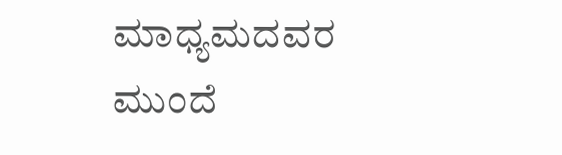ಮಾಧ್ಯಮದವರ ಮುಂದೆ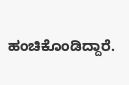ಹಂಚಿಕೊಂಡಿದ್ದಾರೆ.